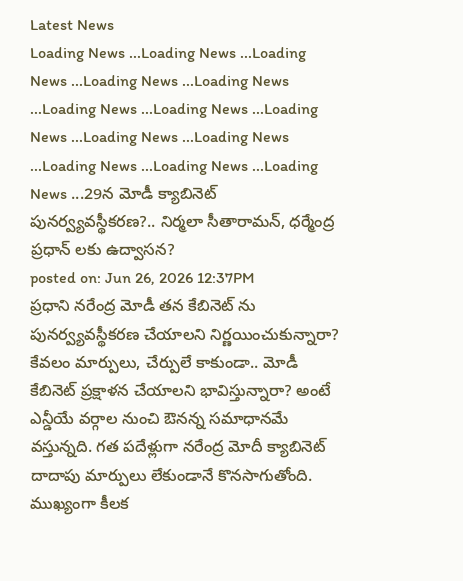Latest News
Loading News ...Loading News ...Loading News ...Loading News ...Loading News ...Loading News ...Loading News ...Loading News ...Loading News ...Loading News ...Loading News ...Loading News ...Loading News ...29న మోడీ క్యాబినెట్ పునర్వ్యవస్థీకరణ?.. నిర్మలా సీతారామన్, ధర్మేంద్ర ప్రధాన్ లకు ఉద్వాసన?
posted on: Jun 26, 2026 12:37PM
ప్రధాని నరేంద్ర మోడీ తన కేబినెట్ ను పునర్వ్యవస్థీకరణ చేయాలని నిర్ణయించుకున్నారా? కేవలం మార్పులు, చేర్పులే కాకుండా.. మోడీ కేబినెట్ ప్రక్షాళన చేయాలని భావిస్తున్నారా? అంటే ఎన్డీయే వర్గాల నుంచి ఔనన్న సమాధానమే వస్తున్నది. గత పదేళ్లుగా నరేంద్ర మోదీ క్యాబినెట్ దాదాపు మార్పులు లేకుండానే కొనసాగుతోంది. ముఖ్యంగా కీలక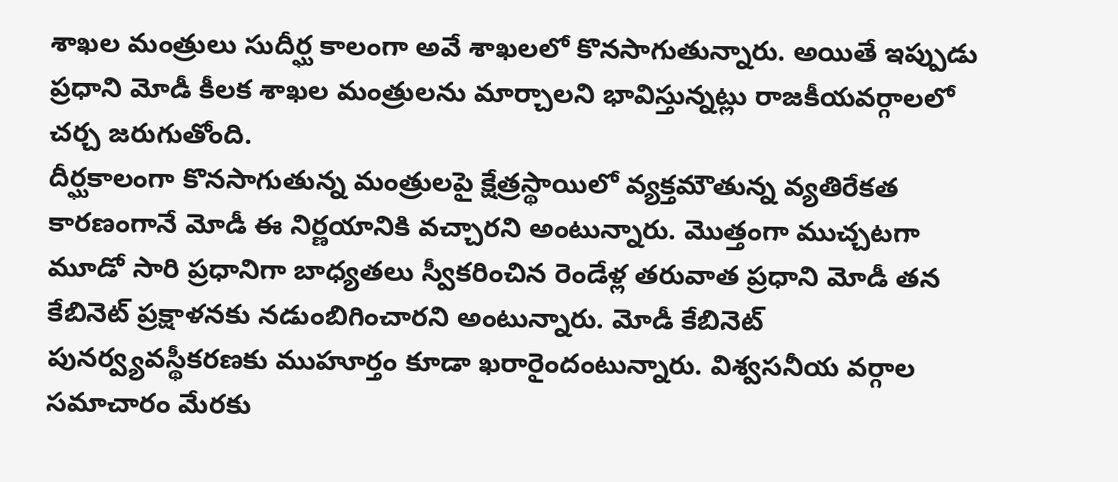శాఖల మంత్రులు సుదీర్ఘ కాలంగా అవే శాఖలలో కొనసాగుతున్నారు. అయితే ఇప్పుడు ప్రధాని మోడీ కీలక శాఖల మంత్రులను మార్చాలని భావిస్తున్నట్లు రాజకీయవర్గాలలో చర్చ జరుగుతోంది.
దీర్ఘకాలంగా కొనసాగుతున్న మంత్రులపై క్షేత్రస్థాయిలో వ్యక్తమౌతున్న వ్యతిరేకత కారణంగానే మోడీ ఈ నిర్ణయానికి వచ్చారని అంటున్నారు. మొత్తంగా ముచ్చటగా మూడో సారి ప్రధానిగా బాధ్యతలు స్వీకరించిన రెండేళ్ల తరువాత ప్రధాని మోడీ తన కేబినెట్ ప్రక్షాళనకు నడుంబిగించారని అంటున్నారు. మోడీ కేబినెట్ పునర్వ్యవస్థీకరణకు ముహూర్తం కూడా ఖరారైందంటున్నారు. విశ్వసనీయ వర్గాల సమాచారం మేరకు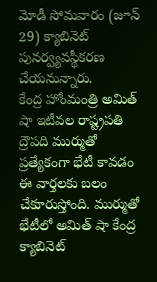మోడీ సోమవారం (జూన్ 29) క్యాబినెట్ పునర్వ్యవస్థీకరణ చేయనున్నారు.
కేంద్ర హోంమంత్రి అమిత్ షా ఇటీవల రాష్ట్రపతి ద్రౌపది ముర్ముతో ప్రత్యేకంగా భేటీ కావడం ఈ వార్తలకు బలం చేకూరుస్తోంది. ముర్ముతో భేటీలో అమిత్ షా కేంద్ర క్యాబినెట్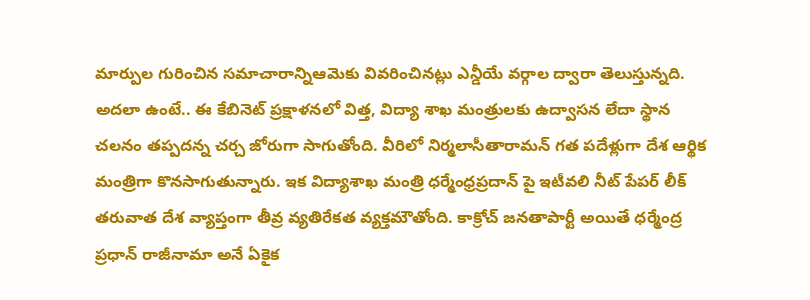మార్పుల గురించిన సమాచారాన్నిఆమెకు వివరించినట్లు ఎన్డీయే వర్గాల ద్వారా తెలుస్తున్నది. అదలా ఉంటే.. ఈ కేబినెట్ ప్రక్షాళనలో విత్త, విద్యా శాఖ మంత్రులకు ఉద్వాసన లేదా స్థాన చలనం తప్పదన్న చర్చ జోరుగా సాగుతోంది. వీరిలో నిర్మలాసీతారామన్ గత పదేళ్లుగా దేశ ఆర్థిక మంత్రిగా కొనసాగుతున్నారు. ఇక విద్యాశాఖ మంత్రి ధర్మేంధ్రప్రదాన్ పై ఇటీవలి నీట్ పేపర్ లీక్ తరువాత దేశ వ్యాప్తంగా తీవ్ర వ్యతిరేకత వ్యక్తమౌతోంది. కాక్రోచ్ జనతాపార్టీ అయితే ధర్మేంద్ర ప్రధాన్ రాజీనామా అనే ఏకైక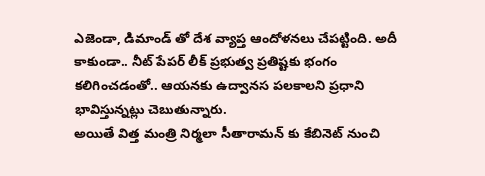ఎజెండా, డిమాండ్ తో దేశ వ్యాప్త ఆందోళనలు చేపట్టింది. అదీ కాకుండా.. నీట్ పేపర్ లీక్ ప్రభుత్వ ప్రతిష్టకు భంగం కలిగించడంతో.. ఆయనకు ఉద్వానస పలకాలని ప్రధాని భావిస్తున్నట్లు చెబుతున్నారు.
అయితే విత్త మంత్రి నిర్మలా సీతారామన్ కు కేబినెట్ నుంచి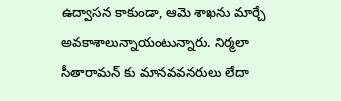ఉద్వాసన కాకుండా, ఆమె శాఖను మార్చే అవకాశాలున్నాయంటున్నారు. నిర్మలా సీతారామన్ కు మానవవనరులు లేదా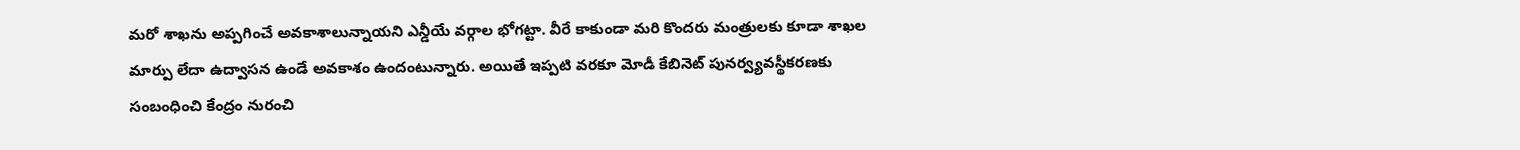మరో శాఖను అప్పగించే అవకాశాలున్నాయని ఎన్డీయే వర్గాల భోగట్టా. వీరే కాకుండా మరి కొందరు మంత్రులకు కూడా శాఖల మార్పు లేదా ఉద్వాసన ఉండే అవకాశం ఉందంటున్నారు. అయితే ఇప్పటి వరకూ మోడీ కేబినెట్ పునర్వ్యవస్థీకరణకు సంబంధించి కేంద్రం నురంచి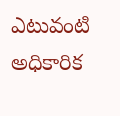ఎటువంటి అధికారిక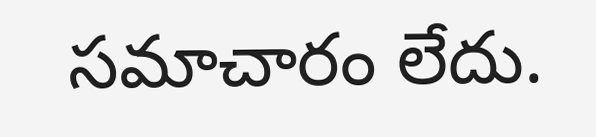సమాచారం లేదు.